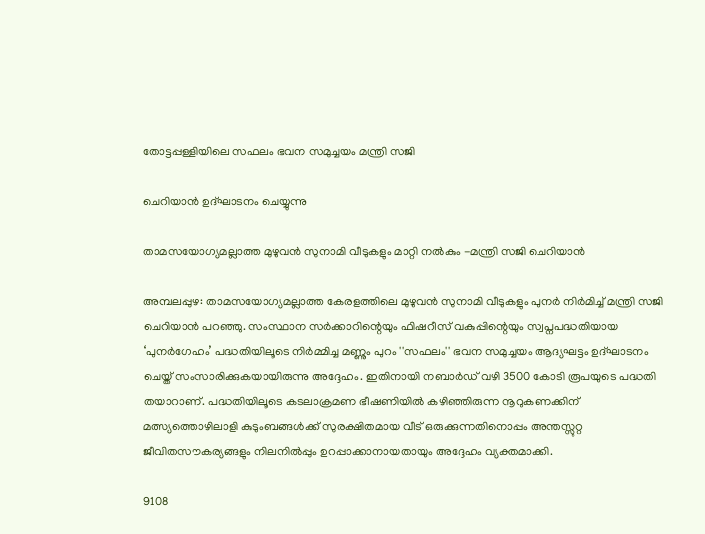തോട്ടപ്പള്ളിയിലെ സഫലം ഭവന സമുച്ചയം മന്ത്രി സജി

ചെറിയാൻ ഉദ്ഘാടനം ചെയ്യുന്നു

താമസയോഗ്യമല്ലാത്ത മുഴുവൻ സുനാമി വീടുകളും മാറ്റി നൽകും -മന്ത്രി സജി ചെറിയാൻ

അമ്പലപ്പുഴ: താമസയോഗ്യമല്ലാത്ത കേരളത്തിലെ മുഴുവൻ സുനാമി വീടുകളും പുനർ നിർമിച്ച് മന്ത്രി സജി ചെറിയാൻ പറഞ്ഞു. സംസ്ഥാന സർക്കാറിന്റെയും ഫിഷറീസ് വകുപ്പിന്റെയും സ്വപ്നപദ്ധതിയായ ‘പുനർഗേഹം’ പദ്ധതിയിലൂടെ നിർമ്മിച്ച മണ്ണും പുറം ''സഫലം'' ഭവന സമുച്ചയം ആദ്യഘട്ടം ഉദ്ഘാടനം ചെയ്ത് സംസാരിക്കുകയായിരുന്നു അദ്ദേഹം. ഇതിനായി നബാർഡ് വഴി 3500 കോടി രൂപയുടെ പദ്ധതി തയാറാണ്. പദ്ധതിയിലൂടെ കടലാക്രമണ ഭീഷണിയിൽ കഴിഞ്ഞിരുന്ന നൂറുകണക്കിന് മത്സ്യത്തൊഴിലാളി കുടുംബങ്ങൾക്ക് സുരക്ഷിതമായ വീട് ഒരുക്കുന്നതിനൊപ്പം അന്തസ്സുറ്റ ജീവിതസൗകര്യങ്ങളും നിലനിൽപ്പും ഉറപ്പാക്കാനായതായും അദ്ദേഹം വ്യക്തമാക്കി.

9108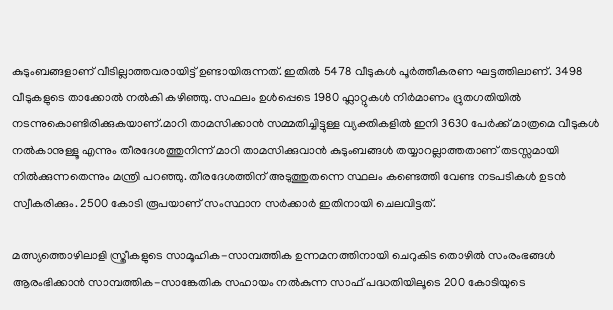കുടുംബങ്ങളാണ് വീടില്ലാത്തവരായിട്ട് ഉണ്ടായിരുന്നത്. ഇതിൽ 5478 വീടുകൾ പൂർത്തീകരണ ഘട്ടത്തിലാണ്. 3498 വീടുകളുടെ താക്കോൽ നൽകി കഴിഞ്ഞു. സഫലം ഉൾപ്പെടെ 1980 ഫ്ലാറ്റുകൾ നിർമാണം ദ്രുതഗതിയിൽ നടന്നുകൊണ്ടിരിക്കുകയാണ്.മാറി താമസിക്കാൻ സമ്മതിച്ചിട്ടുള്ള വ്യക്തികളിൽ ഇനി 3630 പേർക്ക് മാത്രമെ വീടുകൾ നൽകാനുള്ളൂ എന്നും തീരദേശത്തുനിന്ന് മാറി താമസിക്കുവാൻ കുടുംബങ്ങൾ തയ്യാറല്ലാത്തതാണ് തടസ്സമായി നിൽക്കുന്നതെന്നും മന്ത്രി പറഞ്ഞു. തീരദേശത്തിന് അടുത്തുതന്നെ സ്ഥലം കണ്ടെത്തി വേണ്ട നടപടികൾ ഉടൻ സ്വീകരിക്കും. 2500 കോടി രൂപയാണ് സംസ്ഥാന സർക്കാർ ഇതിനായി ചെലവിട്ടത്.

മത്സ്യത്തൊഴിലാളി സ്ത്രീകളുടെ സാമൂഹിക-സാമ്പത്തിക ഉന്നമനത്തിനായി ചെറുകിട തൊഴിൽ സംരംഭങ്ങൾ ആരംഭിക്കാൻ സാമ്പത്തിക-സാങ്കേതിക സഹായം നൽകുന്ന സാഫ് പദ്ധതിയിലൂടെ 200 കോടിയുടെ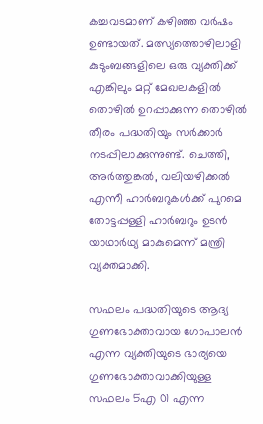കച്ചവടമാണ് കഴിഞ്ഞ വർഷം ഉണ്ടായത്. മത്സ്യത്തൊഴിലാളി കുടുംബങ്ങളിലെ ഒരു വ്യക്തിക്ക് എങ്കിലും മറ്റ് മേഖലകളിൽ തൊഴിൽ ഉറപ്പാക്കുന്ന തൊഴിൽ തീരം പദ്ധതിയും സർക്കാർ നടപ്പിലാക്കുന്നുണ്ട്. ചെത്തി, അർത്തുങ്കൽ, വലിയഴിക്കൽ എന്നീ ഹാർബറുകൾക്ക് പുറമെ തോട്ടപ്പള്ളി ഹാർബറും ഉടൻ യാഥാർഥ്യ മാകുമെന്ന് മന്ത്രി വ്യക്തമാക്കി.

സഫലം പദ്ധതിയുടെ ആദ്യ ഗുണഭോക്താവായ ഗോപാലൻ എന്ന വ്യക്തിയുടെ ഭാര്യയെ ഗുണഭോക്താവാക്കിയുള്ള സഫലം 5എ 01 എന്ന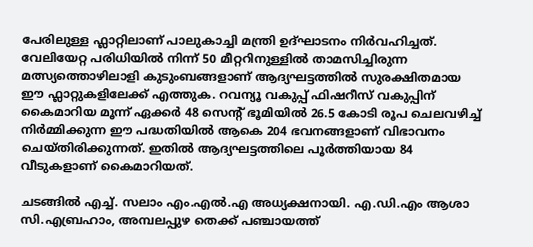പേരിലുള്ള ഫ്ലാറ്റിലാണ് പാലുകാച്ചി മന്ത്രി ഉദ്ഘാടനം നിർവഹിച്ചത്. വേലിയേറ്റ പരിധിയിൽ നിന്ന് 50 മീറ്ററിനുള്ളിൽ താമസിച്ചിരുന്ന മത്സ്യത്തൊഴിലാളി കുടുംബങ്ങളാണ് ആദ്യഘട്ടത്തിൽ സുരക്ഷിതമായ ഈ ഫ്ലാറ്റുകളിലേക്ക് എത്തുക. റവന്യൂ വകുപ്പ് ഫിഷറീസ് വകുപ്പിന് കൈമാറിയ മൂന്ന് ഏക്കർ 48 സെന്റ് ഭൂമിയിൽ 26.5 കോടി രൂപ ചെലവഴിച്ച് നിർമ്മിക്കുന്ന ഈ പദ്ധതിയിൽ ആകെ 204 ഭവനങ്ങളാണ് വിഭാവനം ചെയ്തിരിക്കുന്നത്. ഇതിൽ ആദ്യഘട്ടത്തിലെ പൂർത്തിയായ 84 വീടുകളാണ് കൈമാറിയത്.

ചടങ്ങിൽ എച്ച്. സലാം എം.എൽ.എ അധ്യക്ഷനായി. എ.ഡി.എം ആശാ സി.എബ്രഹാം, അമ്പലപ്പുഴ തെക്ക് പഞ്ചായത്ത്‌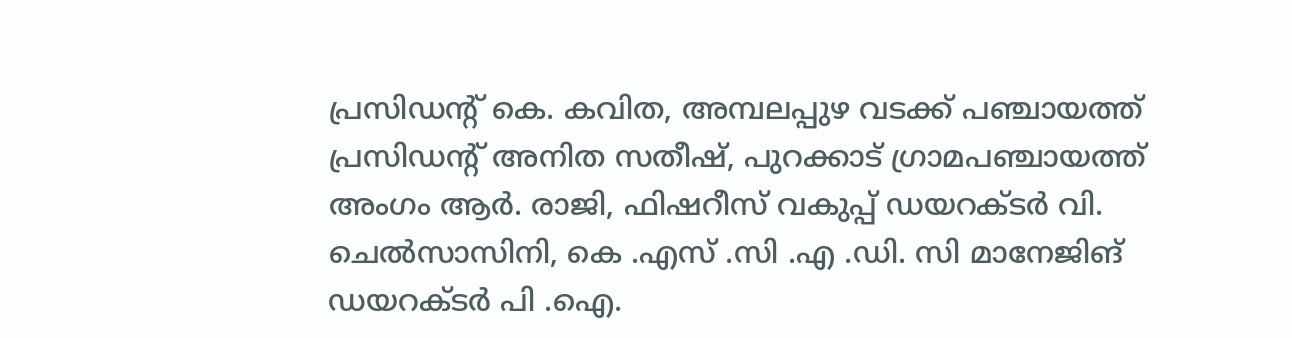പ്രസിഡന്റ് കെ. കവിത, അമ്പലപ്പുഴ വടക്ക് പഞ്ചായത്ത്‌ പ്രസിഡന്റ് അനിത സതീഷ്, പുറക്കാട് ഗ്രാമപഞ്ചായത്ത് അംഗം ആർ. രാജി, ഫിഷറീസ് വകുപ്പ് ഡയറക്ടർ വി. ചെൽസാസിനി, കെ .എസ് .സി .എ .ഡി. സി മാനേജിങ് ഡയറക്ടർ പി .ഐ.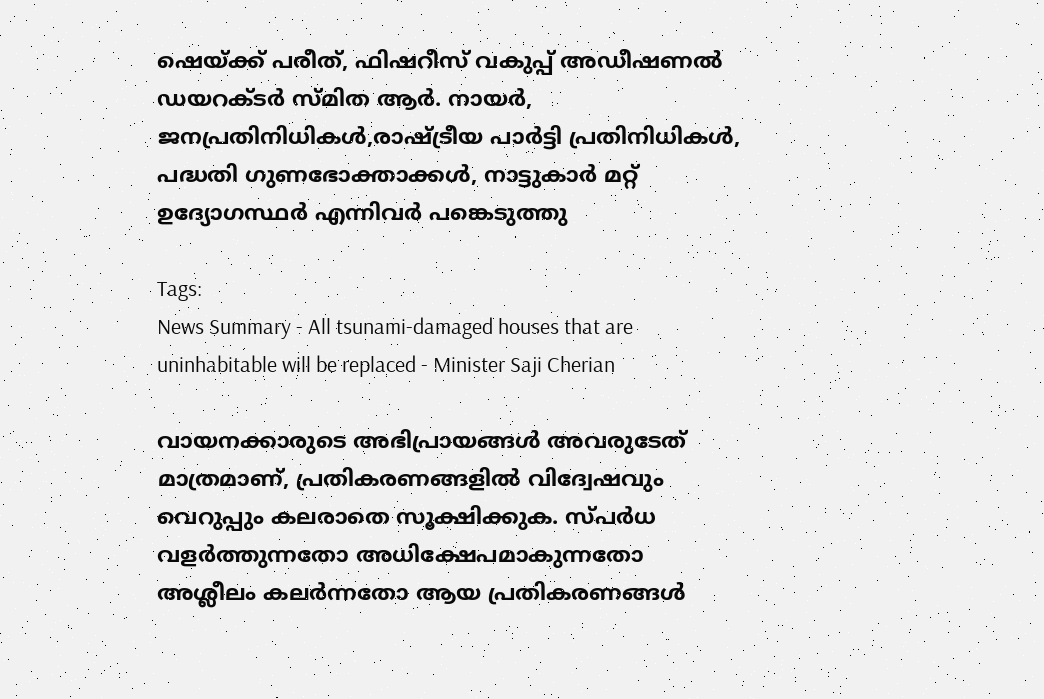ഷെയ്ക്ക് പരീത്, ഫിഷറീസ് വകുപ്പ് അഡീഷണൽ ഡയറക്ടർ സ്മിത ആർ. നായർ, ജനപ്രതിനിധികൾ,രാഷ്ട്രീയ പാർട്ടി പ്രതിനിധികൾ, പദ്ധതി ഗുണഭോക്താക്കൾ, നാട്ടുകാർ മറ്റ് ഉദ്യോഗസ്ഥർ എന്നിവർ പങ്കെടുത്തു

Tags:
News Summary - All tsunami-damaged houses that are uninhabitable will be replaced - Minister Saji Cherian

വായനക്കാരുടെ അഭിപ്രായങ്ങള്‍ അവരുടേത് മാത്രമാണ്, പ്രതികരണങ്ങളിൽ വിദ്വേഷവും വെറുപ്പും കലരാതെ സൂക്ഷിക്കുക. സ്പർധ വളർത്തുന്നതോ അധിക്ഷേപമാകുന്നതോ അശ്ലീലം കലർന്നതോ ആയ പ്രതികരണങ്ങൾ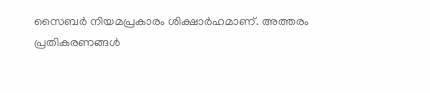സൈബർ നിയമപ്രകാരം ശിക്ഷാർഹമാണ്. അത്തരം പ്രതികരണങ്ങൾ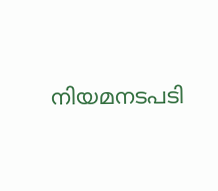നിയമനടപടി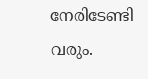നേരിടേണ്ടി വരും.